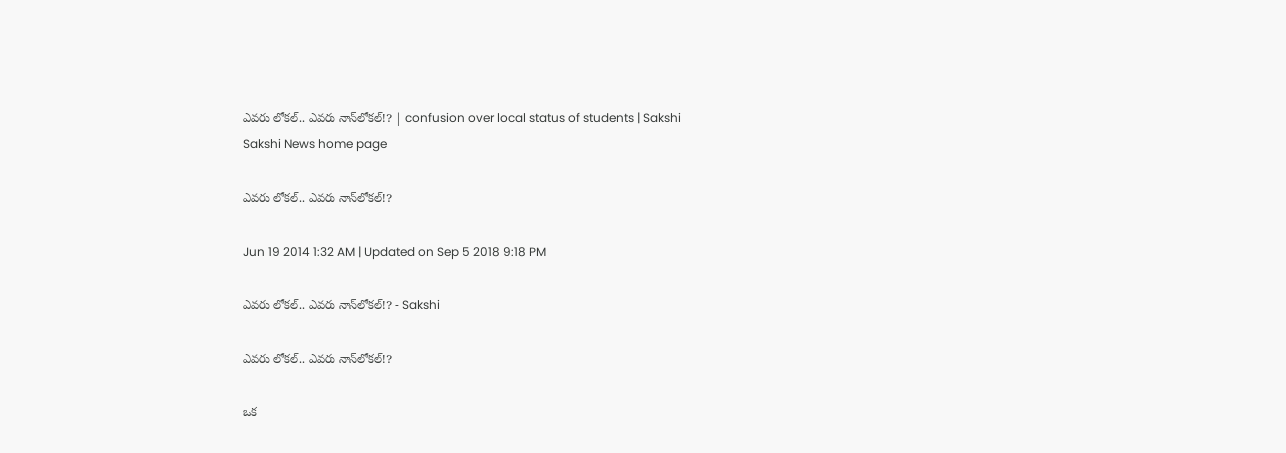ఎవరు లోకల్.. ఎవరు నాన్‌లోకల్!? | confusion over local status of students | Sakshi
Sakshi News home page

ఎవరు లోకల్.. ఎవరు నాన్‌లోకల్!?

Jun 19 2014 1:32 AM | Updated on Sep 5 2018 9:18 PM

ఎవరు లోకల్.. ఎవరు నాన్‌లోకల్!? - Sakshi

ఎవరు లోకల్.. ఎవరు నాన్‌లోకల్!?

ఒక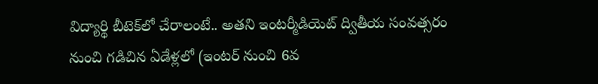విద్యార్థి బీటెక్‌లో చేరాలంటే.. అతని ఇంటర్మీడియెట్ ద్వితీయ సంవత్సరం నుంచి గడిచిన ఏడేళ్లలో (ఇంటర్ నుంచి 6వ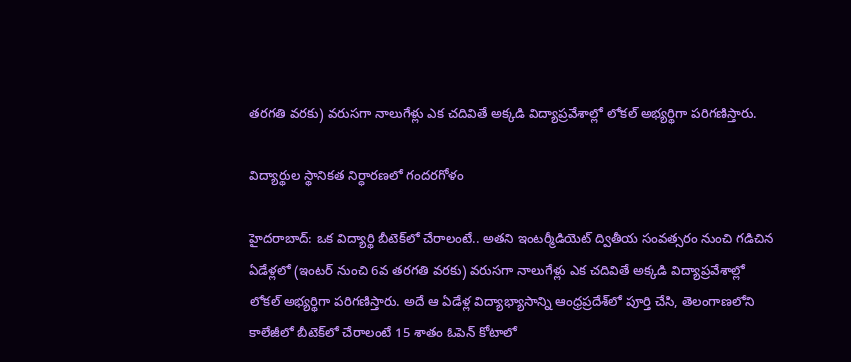తరగతి వరకు) వరుసగా నాలుగేళ్లు ఎక చదివితే అక్కడి విద్యాప్రవేశాల్లో లోకల్ అభ్యర్థిగా పరిగణిస్తారు.

విద్యార్థుల స్థానికత నిర్ధారణలో గందరగోళం

హైదరాబాద్: ఒక విద్యార్థి బీటెక్‌లో చేరాలంటే.. అతని ఇంటర్మీడియెట్ ద్వితీయ సంవత్సరం నుంచి గడిచిన ఏడేళ్లలో (ఇంటర్ నుంచి 6వ తరగతి వరకు) వరుసగా నాలుగేళ్లు ఎక చదివితే అక్కడి విద్యాప్రవేశాల్లో లోకల్ అభ్యర్థిగా పరిగణిస్తారు. అదే ఆ ఏడేళ్ల విద్యాభ్యాసాన్ని ఆంధ్రప్రదేశ్‌లో పూర్తి చేసి, తెలంగాణలోని కాలేజీలో బీటెక్‌లో చేరాలంటే 15 శాతం ఓపెన్ కోటాలో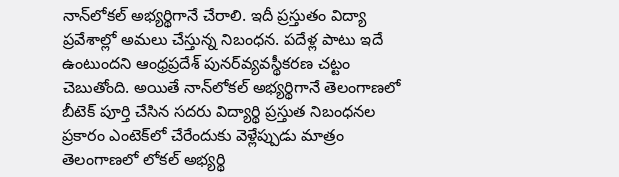నాన్‌లోకల్ అభ్యర్థిగానే చేరాలి. ఇదీ ప్రస్తుతం విద్యా ప్రవేశాల్లో అమలు చేస్తున్న నిబంధన. పదేళ్ల పాటు ఇదే ఉంటుందని ఆంధ్రప్రదేశ్ పునర్‌వ్యవస్థీకరణ చట్టం చెబుతోంది. అయితే నాన్‌లోకల్ అభ్యర్థిగానే తెలంగాణలో బీటెక్ పూర్తి చేసిన సదరు విద్యార్థి ప్రస్తుత నిబంధనల ప్రకారం ఎంటెక్‌లో చేరేందుకు వెళ్లేప్పుడు మాత్రం తెలంగాణలో లోకల్ అభ్యర్థి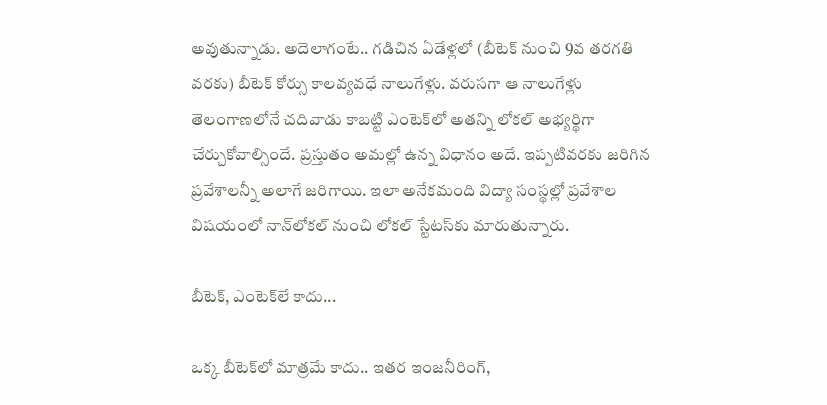అవుతున్నాడు. అదెలాగంటే.. గడిచిన ఏడేళ్లలో (బీటెక్ నుంచి 9వ తరగతి వరకు) బీటెక్ కోర్సు కాలవ్యవధే నాలుగేళ్లు. వరుసగా ఆ నాలుగేళ్లు తెలంగాణలోనే చదివాడు కాబట్టి ఎంటెక్‌లో అతన్ని లోకల్ అభ్యర్థిగా చేర్చుకోవాల్సిందే. ప్రస్తుతం అమల్లో ఉన్న విధానం అదే. ఇప్పటివరకు జరిగిన ప్రవేశాలన్నీ అలాగే జరిగాయి. ఇలా అనేకమంది విద్యా సంస్థల్లో ప్రవేశాల విషయంలో నాన్‌లోకల్ నుంచి లోకల్ స్టేటస్‌కు మారుతున్నారు.

బీటెక్, ఎంటెక్‌లే కాదు...

ఒక్క బీటెక్‌లో మాత్రమే కాదు.. ఇతర ఇంజనీరింగ్,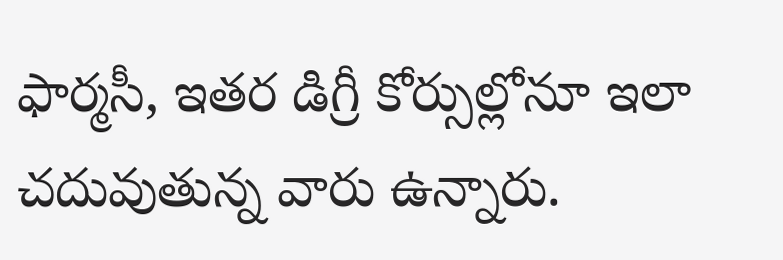ఫార్మసీ, ఇతర డిగ్రీ కోర్సుల్లోనూ ఇలా చదువుతున్న వారు ఉన్నారు.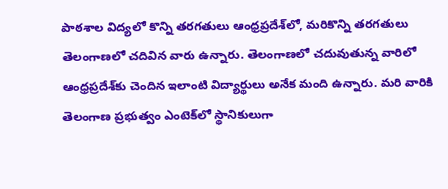పాఠశాల విద్యలో కొన్ని తరగతులు ఆంధ్రప్రదేశ్‌లో, మరికొన్ని తరగతులు తెలంగాణలో చదివిన వారు ఉన్నారు. తెలంగాణలో చదువుతున్న వారిలో ఆంధ్రప్రదేశ్‌కు చెందిన ఇలాంటి విద్యార్థులు అనేక మంది ఉన్నారు. మరి వారికి తెలంగాణ ప్రభుత్వం ఎంటెక్‌లో స్థానికులుగా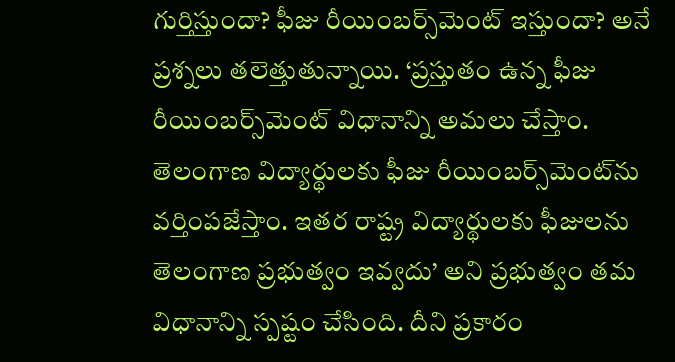గుర్తిస్తుందా? ఫీజు రీయింబర్స్‌మెంట్ ఇస్తుందా? అనే ప్రశ్నలు తలెత్తుతున్నాయి. ‘ప్రస్తుతం ఉన్న ఫీజు రీయింబర్స్‌మెంట్ విధానాన్ని అమలు చేస్తాం. తెలంగాణ విద్యార్థులకు ఫీజు రీయింబర్స్‌మెంట్‌ను వర్తింపజేస్తాం. ఇతర రాష్ట్ర విద్యార్థులకు ఫీజులను తెలంగాణ ప్రభుత్వం ఇవ్వదు’ అని ప్రభుత్వం తమ విధానాన్ని స్పష్టం చేసింది. దీని ప్రకారం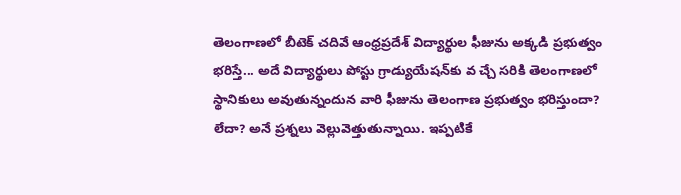తెలంగాణలో బీటెక్ చదివే ఆంధ్రప్రదేశ్ విద్యార్థుల ఫీజును అక్కడి ప్రభుత్వం భరిస్తే... అదే విద్యార్థులు పోస్టు గ్రాడ్యుయేషన్‌కు వ చ్చే సరికి తెలంగాణలో స్థానికులు అవుతున్నందున వారి ఫీజును తెలంగాణ ప్రభుత్వం భరిస్తుందా? లేదా? అనే ప్రశ్నలు వెల్లువెత్తుతున్నాయి. ఇప్పటికే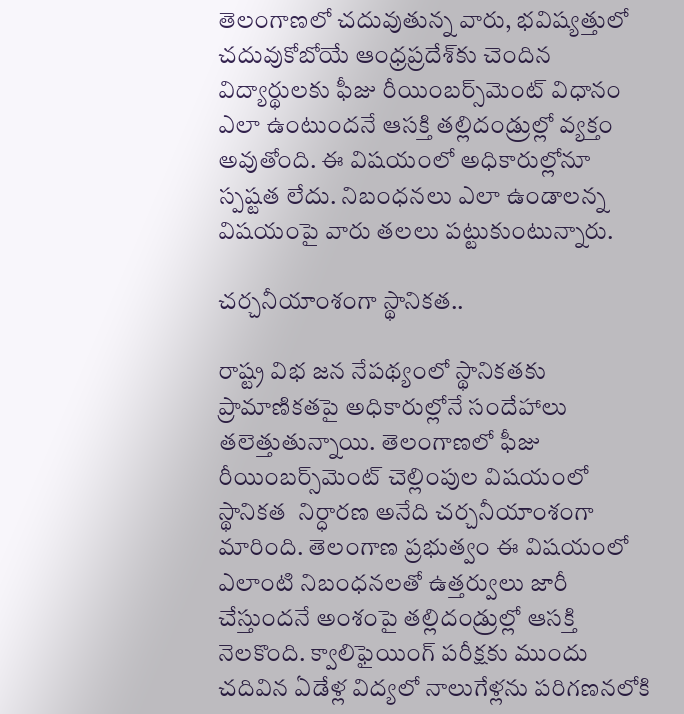తెలంగాణలో చదువుతున్న వారు, భవిష్యత్తులో చదువుకోబోయే ఆంధ్రప్రదేశ్‌కు చెందిన విద్యార్థులకు ఫీజు రీయింబర్స్‌మెంట్ విధానం ఎలా ఉంటుందనే ఆసక్తి తల్లిదండ్రుల్లో వ్యక్తం అవుతోంది. ఈ విషయంలో అధికారుల్లోనూ స్పష్టత లేదు. నిబంధనలు ఎలా ఉండాలన్న విషయంపై వారు తలలు పట్టుకుంటున్నారు.

చర్చనీయాంశంగా స్థానికత..

రాష్ట్ర విభ జన నేపథ్యంలో స్థానికతకు ప్రామాణికతపై అధికారుల్లోనే సందేహాలు తలెత్తుతున్నాయి. తెలంగాణలో ఫీజు రీయింబర్స్‌మెంట్ చెల్లింపుల విషయంలో స్థానికత  నిర్ధారణ అనేది చర్చనీయాంశంగా మారింది. తెలంగాణ ప్రభుత్వం ఈ విషయంలో ఎలాంటి నిబంధనలతో ఉత్తర్వులు జారీ చేస్తుందనే అంశంపై తల్లిదండ్రుల్లో ఆసక్తి నెలకొంది. క్వాలిఫైయింగ్ పరీక్షకు ముందు చదివిన ఏడేళ్ల విద్యలో నాలుగేళ్లను పరిగణనలోకి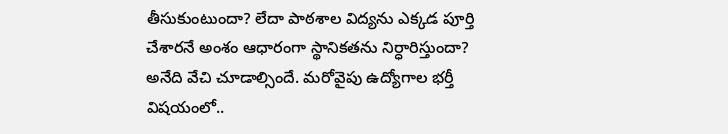తీసుకుంటుందా? లేదా పాఠశాల విద్యను ఎక్కడ పూర్తి చేశారనే అంశం ఆధారంగా స్థానికతను నిర్ధారిస్తుందా? అనేది వేచి చూడాల్సిందే. మరోవైపు ఉద్యోగాల భర్తీ విషయంలో..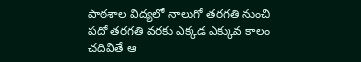పాఠశాల విద్యలో నాలుగో తరగతి నుంచి పదో తరగతి వరకు ఎక్కడ ఎక్కువ కాలం చదివితే ఆ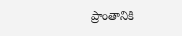ప్రాంతానికి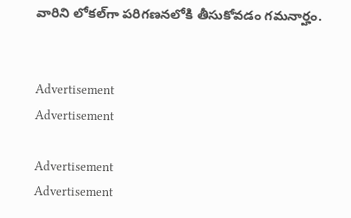వారిని లోకల్‌గా పరిగణనలోకి తీసుకోవడం గమనార్హం.


Advertisement
Advertisement

Advertisement
Advertisement